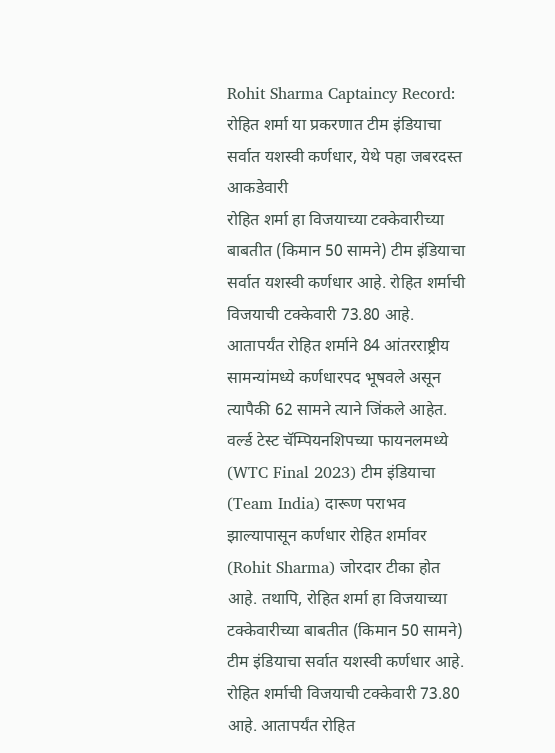Rohit Sharma Captaincy Record: रोहित शर्मा या प्रकरणात टीम इंडियाचा सर्वात यशस्वी कर्णधार, येथे पहा जबरदस्त आकडेवारी
रोहित शर्मा हा विजयाच्या टक्केवारीच्या बाबतीत (किमान 50 सामने) टीम इंडियाचा सर्वात यशस्वी कर्णधार आहे. रोहित शर्माची विजयाची टक्केवारी 73.80 आहे. आतापर्यंत रोहित शर्माने 84 आंतरराष्ट्रीय सामन्यांमध्ये कर्णधारपद भूषवले असून त्यापैकी 62 सामने त्याने जिंकले आहेत.
वर्ल्ड टेस्ट चॅम्पियनशिपच्या फायनलमध्ये (WTC Final 2023) टीम इंडियाचा (Team India) दारूण पराभव झाल्यापासून कर्णधार रोहित शर्मावर (Rohit Sharma) जोरदार टीका होत आहे. तथापि, रोहित शर्मा हा विजयाच्या टक्केवारीच्या बाबतीत (किमान 50 सामने) टीम इंडियाचा सर्वात यशस्वी कर्णधार आहे. रोहित शर्माची विजयाची टक्केवारी 73.80 आहे. आतापर्यंत रोहित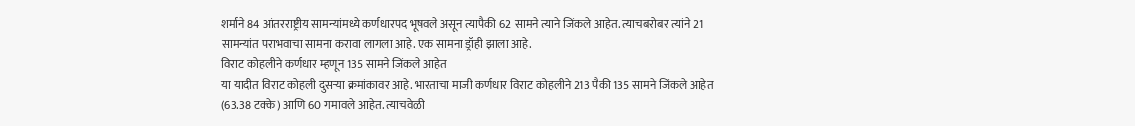शर्माने 84 आंतरराष्ट्रीय सामन्यांमध्ये कर्णधारपद भूषवले असून त्यापैकी 62 सामने त्याने जिंकले आहेत. त्याचबरोबर त्यांने 21 सामन्यांत पराभवाचा सामना करावा लागला आहे. एक सामना ड्रॉही झाला आहे.
विराट कोहलीने कर्णधार म्हणून 135 सामने जिंकले आहेत
या यादीत विराट कोहली दुसऱ्या क्रमांकावर आहे. भारताचा माजी कर्णधार विराट कोहलीने 213 पैकी 135 सामने जिंकले आहेत (63.38 टक्के) आणि 60 गमावले आहेत. त्याचवेळी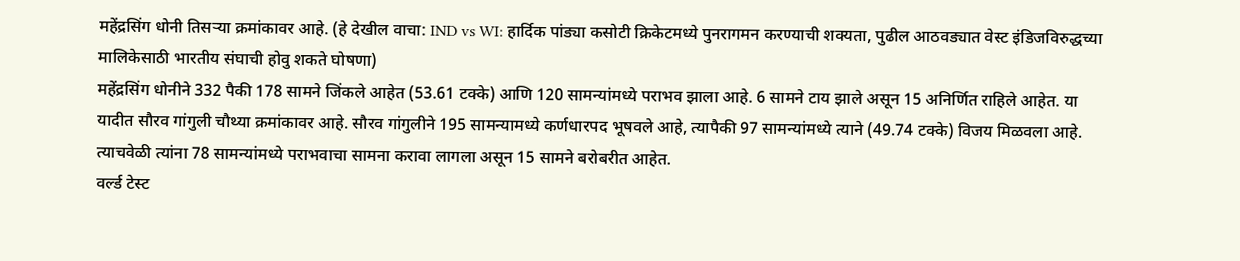महेंद्रसिंग धोनी तिसऱ्या क्रमांकावर आहे. (हे देखील वाचा: IND vs WI: हार्दिक पांड्या कसोटी क्रिकेटमध्ये पुनरागमन करण्याची शक्यता, पुढील आठवड्यात वेस्ट इंडिजविरुद्धच्या मालिकेसाठी भारतीय संघाची होवु शकते घोषणा)
महेंद्रसिंग धोनीने 332 पैकी 178 सामने जिंकले आहेत (53.61 टक्के) आणि 120 सामन्यांमध्ये पराभव झाला आहे. 6 सामने टाय झाले असून 15 अनिर्णित राहिले आहेत. या यादीत सौरव गांगुली चौथ्या क्रमांकावर आहे. सौरव गांगुलीने 195 सामन्यामध्ये कर्णधारपद भूषवले आहे, त्यापैकी 97 सामन्यांमध्ये त्याने (49.74 टक्के) विजय मिळवला आहे. त्याचवेळी त्यांना 78 सामन्यांमध्ये पराभवाचा सामना करावा लागला असून 15 सामने बरोबरीत आहेत.
वर्ल्ड टेस्ट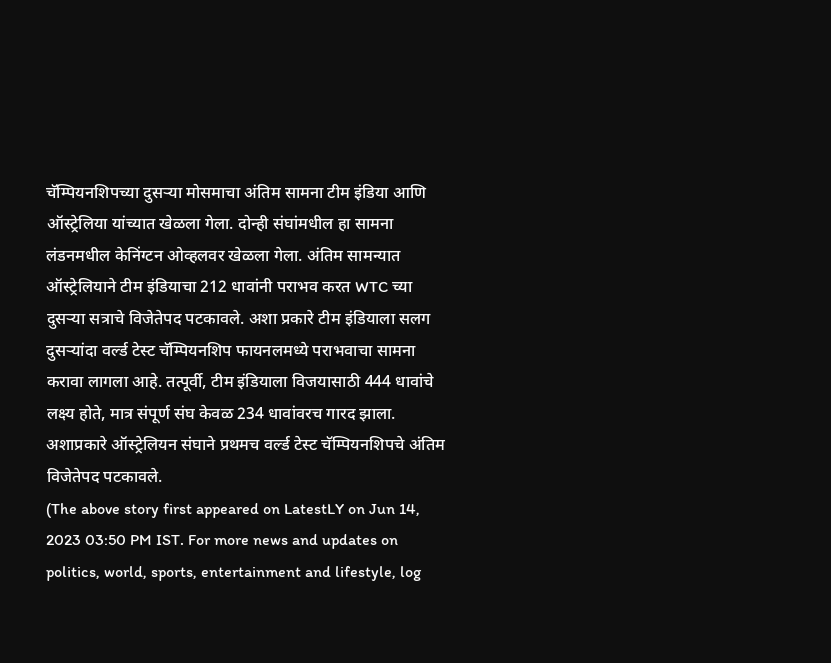चॅम्पियनशिपच्या दुसऱ्या मोसमाचा अंतिम सामना टीम इंडिया आणि ऑस्ट्रेलिया यांच्यात खेळला गेला. दोन्ही संघांमधील हा सामना लंडनमधील केनिंग्टन ओव्हलवर खेळला गेला. अंतिम सामन्यात ऑस्ट्रेलियाने टीम इंडियाचा 212 धावांनी पराभव करत WTC च्या दुसऱ्या सत्राचे विजेतेपद पटकावले. अशा प्रकारे टीम इंडियाला सलग दुसऱ्यांदा वर्ल्ड टेस्ट चॅम्पियनशिप फायनलमध्ये पराभवाचा सामना करावा लागला आहे. तत्पूर्वी, टीम इंडियाला विजयासाठी 444 धावांचे लक्ष्य होते, मात्र संपूर्ण संघ केवळ 234 धावांवरच गारद झाला. अशाप्रकारे ऑस्ट्रेलियन संघाने प्रथमच वर्ल्ड टेस्ट चॅम्पियनशिपचे अंतिम विजेतेपद पटकावले.
(The above story first appeared on LatestLY on Jun 14, 2023 03:50 PM IST. For more news and updates on politics, world, sports, entertainment and lifestyle, log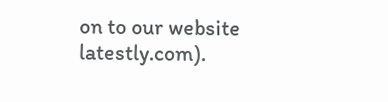on to our website latestly.com).